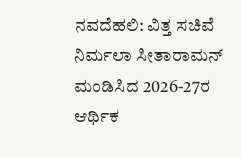ನವದೆಹಲಿ: ವಿತ್ತ ಸಚಿವೆ ನಿರ್ಮಲಾ ಸೀತಾರಾಮನ್ ಮಂಡಿಸಿದ 2026-27ರ ಆರ್ಥಿಕ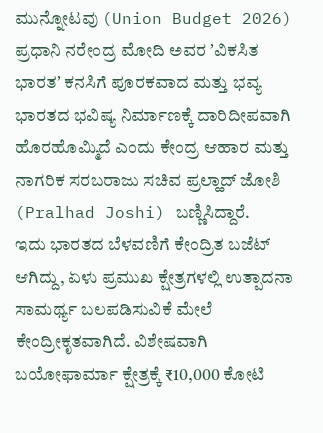ಮುನ್ನೋಟವು (Union Budget 2026) ಪ್ರಧಾನಿ ನರೇಂದ್ರ ಮೋದಿ ಅವರ ʼವಿಕಸಿತ ಭಾರತʼ ಕನಸಿಗೆ ಪೂರಕವಾದ ಮತ್ತು ಭವ್ಯ ಭಾರತದ ಭವಿಷ್ಯ ನಿರ್ಮಾಣಕ್ಕೆ ದಾರಿದೀಪವಾಗಿ ಹೊರಹೊಮ್ಮಿದೆ ಎಂದು ಕೇಂದ್ರ ಆಹಾರ ಮತ್ತು ನಾಗರಿಕ ಸರಬರಾಜು ಸಚಿವ ಪ್ರಲ್ಹಾದ್ ಜೋಶಿ (Pralhad Joshi) ಬಣ್ಣಿಸಿದ್ದಾರೆ.
ಇದು ಭಾರತದ ಬೆಳವಣಿಗೆ ಕೇಂದ್ರಿತ ಬಜೆಟ್ ಆಗಿದ್ದು, ಏಳು ಪ್ರಮುಖ ಕ್ಷೇತ್ರಗಳಲ್ಲಿ ಉತ್ಪಾದನಾ ಸಾಮರ್ಥ್ಯ ಬಲಪಡಿಸುವಿಕೆ ಮೇಲೆ ಕೇಂದ್ರೀಕೃತವಾಗಿದೆ. ವಿಶೇಷವಾಗಿ ಬಯೋಫಾರ್ಮಾ ಕ್ಷೇತ್ರಕ್ಕೆ ₹10,000 ಕೋಟಿ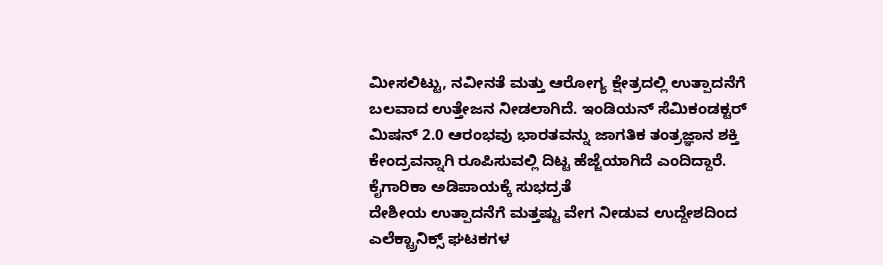ಮೀಸಲಿಟ್ಟು, ನವೀನತೆ ಮತ್ತು ಆರೋಗ್ಯ ಕ್ಷೇತ್ರದಲ್ಲಿ ಉತ್ಪಾದನೆಗೆ ಬಲವಾದ ಉತ್ತೇಜನ ನೀಡಲಾಗಿದೆ. ಇಂಡಿಯನ್ ಸೆಮಿಕಂಡಕ್ಟರ್ ಮಿಷನ್ 2.0 ಆರಂಭವು ಭಾರತವನ್ನು ಜಾಗತಿಕ ತಂತ್ರಜ್ಞಾನ ಶಕ್ತಿ ಕೇಂದ್ರವನ್ನಾಗಿ ರೂಪಿಸುವಲ್ಲಿ ದಿಟ್ಟ ಹೆಜ್ಜೆಯಾಗಿದೆ ಎಂದಿದ್ದಾರೆ.
ಕೈಗಾರಿಕಾ ಅಡಿಪಾಯಕ್ಕೆ ಸುಭದ್ರತೆ
ದೇಶೀಯ ಉತ್ಪಾದನೆಗೆ ಮತ್ತಷ್ಟು ವೇಗ ನೀಡುವ ಉದ್ದೇಶದಿಂದ ಎಲೆಕ್ಟ್ರಾನಿಕ್ಸ್ ಘಟಕಗಳ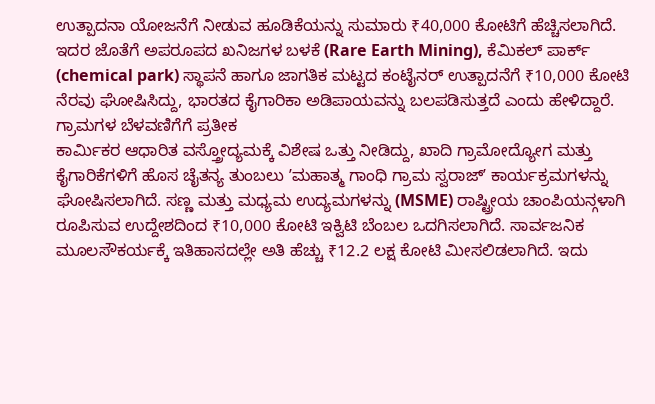ಉತ್ಪಾದನಾ ಯೋಜನೆಗೆ ನೀಡುವ ಹೂಡಿಕೆಯನ್ನು ಸುಮಾರು ₹40,000 ಕೋಟಿಗೆ ಹೆಚ್ಚಿಸಲಾಗಿದೆ. ಇದರ ಜೊತೆಗೆ ಅಪರೂಪದ ಖನಿಜಗಳ ಬಳಕೆ (Rare Earth Mining), ಕೆಮಿಕಲ್ ಪಾರ್ಕ್ (chemical park) ಸ್ಥಾಪನೆ ಹಾಗೂ ಜಾಗತಿಕ ಮಟ್ಟದ ಕಂಟೈನರ್ ಉತ್ಪಾದನೆಗೆ ₹10,000 ಕೋಟಿ ನೆರವು ಘೋಷಿಸಿದ್ದು, ಭಾರತದ ಕೈಗಾರಿಕಾ ಅಡಿಪಾಯವನ್ನು ಬಲಪಡಿಸುತ್ತದೆ ಎಂದು ಹೇಳಿದ್ದಾರೆ.
ಗ್ರಾಮಗಳ ಬೆಳವಣಿಗೆಗೆ ಪ್ರತೀಕ
ಕಾರ್ಮಿಕರ ಆಧಾರಿತ ವಸ್ತ್ರೋದ್ಯಮಕ್ಕೆ ವಿಶೇಷ ಒತ್ತು ನೀಡಿದ್ದು, ಖಾದಿ ಗ್ರಾಮೋದ್ಯೋಗ ಮತ್ತು ಕೈಗಾರಿಕೆಗಳಿಗೆ ಹೊಸ ಚೈತನ್ಯ ತುಂಬಲು ʼಮಹಾತ್ಮ ಗಾಂಧಿ ಗ್ರಾಮ ಸ್ವರಾಜ್ʼ ಕಾರ್ಯಕ್ರಮಗಳನ್ನು ಘೋಷಿಸಲಾಗಿದೆ. ಸಣ್ಣ ಮತ್ತು ಮಧ್ಯಮ ಉದ್ಯಮಗಳನ್ನು (MSME) ರಾಷ್ಟ್ರೀಯ ಚಾಂಪಿಯನ್ಗಳಾಗಿ ರೂಪಿಸುವ ಉದ್ದೇಶದಿಂದ ₹10,000 ಕೋಟಿ ಇಕ್ವಿಟಿ ಬೆಂಬಲ ಒದಗಿಸಲಾಗಿದೆ. ಸಾರ್ವಜನಿಕ ಮೂಲಸೌಕರ್ಯಕ್ಕೆ ಇತಿಹಾಸದಲ್ಲೇ ಅತಿ ಹೆಚ್ಚು ₹12.2 ಲಕ್ಷ ಕೋಟಿ ಮೀಸಲಿಡಲಾಗಿದೆ. ಇದು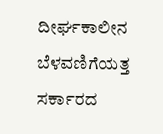ದೀರ್ಘಕಾಲೀನ ಬೆಳವಣಿಗೆಯತ್ತ ಸರ್ಕಾರದ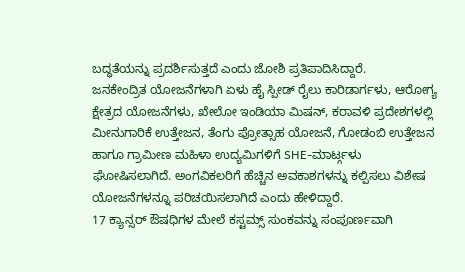ಬದ್ಧತೆಯನ್ನು ಪ್ರದರ್ಶಿಸುತ್ತದೆ ಎಂದು ಜೋಶಿ ಪ್ರತಿಪಾದಿಸಿದ್ದಾರೆ.
ಜನಕೇಂದ್ರಿತ ಯೋಜನೆಗಳಾಗಿ ಏಳು ಹೈ ಸ್ಪೀಡ್ ರೈಲು ಕಾರಿಡಾರ್ಗಳು, ಆರೋಗ್ಯ ಕ್ಷೇತ್ರದ ಯೋಜನೆಗಳು, ಖೇಲೋ ಇಂಡಿಯಾ ಮಿಷನ್, ಕರಾವಳಿ ಪ್ರದೇಶಗಳಲ್ಲಿ ಮೀನುಗಾರಿಕೆ ಉತ್ತೇಜನ, ತೆಂಗು ಪ್ರೋತ್ಸಾಹ ಯೋಜನೆ, ಗೋಡಂಬಿ ಉತ್ತೇಜನ ಹಾಗೂ ಗ್ರಾಮೀಣ ಮಹಿಳಾ ಉದ್ಯಮಿಗಳಿಗೆ SHE-ಮಾರ್ಟ್ಗಳು ಘೋಷಿಸಲಾಗಿದೆ. ಅಂಗವಿಕಲರಿಗೆ ಹೆಚ್ಚಿನ ಅವಕಾಶಗಳನ್ನು ಕಲ್ಪಿಸಲು ವಿಶೇಷ ಯೋಜನೆಗಳನ್ನೂ ಪರಿಚಯಿಸಲಾಗಿದೆ ಎಂದು ಹೇಳಿದ್ದಾರೆ.
17 ಕ್ಯಾನ್ಸರ್ ಔಷಧಿಗಳ ಮೇಲೆ ಕಸ್ಟಮ್ಸ್ ಸುಂಕವನ್ನು ಸಂಪೂರ್ಣವಾಗಿ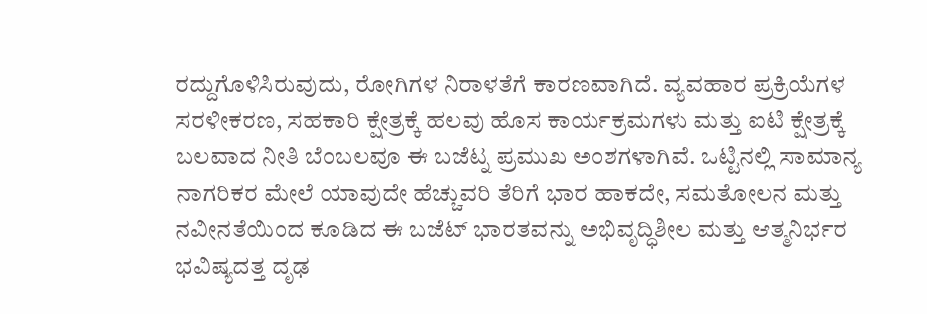ರದ್ದುಗೊಳಿಸಿರುವುದು, ರೋಗಿಗಳ ನಿರಾಳತೆಗೆ ಕಾರಣವಾಗಿದೆ. ವ್ಯವಹಾರ ಪ್ರಕ್ರಿಯೆಗಳ ಸರಳೀಕರಣ, ಸಹಕಾರಿ ಕ್ಷೇತ್ರಕ್ಕೆ ಹಲವು ಹೊಸ ಕಾರ್ಯಕ್ರಮಗಳು ಮತ್ತು ಐಟಿ ಕ್ಷೇತ್ರಕ್ಕೆ ಬಲವಾದ ನೀತಿ ಬೆಂಬಲವೂ ಈ ಬಜೆಟ್ನ ಪ್ರಮುಖ ಅಂಶಗಳಾಗಿವೆ. ಒಟ್ಟಿನಲ್ಲಿ ಸಾಮಾನ್ಯ ನಾಗರಿಕರ ಮೇಲೆ ಯಾವುದೇ ಹೆಚ್ಚುವರಿ ತೆರಿಗೆ ಭಾರ ಹಾಕದೇ, ಸಮತೋಲನ ಮತ್ತು ನವೀನತೆಯಿಂದ ಕೂಡಿದ ಈ ಬಜೆಟ್ ಭಾರತವನ್ನು ಅಭಿವೃದ್ಧಿಶೀಲ ಮತ್ತು ಆತ್ಮನಿರ್ಭರ ಭವಿಷ್ಯದತ್ತ ದೃಢ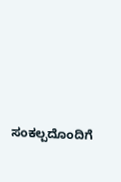ಸಂಕಲ್ಪದೊಂದಿಗೆ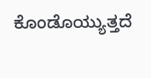ಕೊಂಡೊಯ್ಯುತ್ತದೆ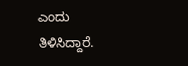ಎಂದು ತಿಳಿಸಿದ್ದಾರೆ.